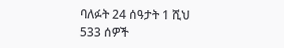ባለፉት 24 ሰዓታት 1 ሺህ 533 ሰዎች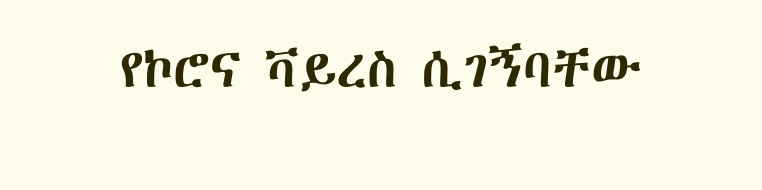የኮሮና ቫይረስ ሲገኝባቸው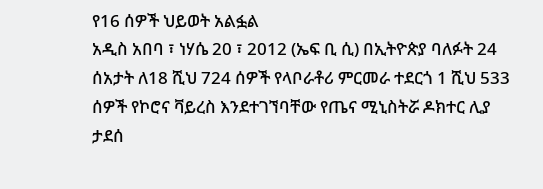የ16 ሰዎች ህይወት አልፏል
አዲስ አበባ ፣ ነሃሴ 20 ፣ 2012 (ኤፍ ቢ ሲ) በኢትዮጵያ ባለፉት 24 ሰአታት ለ18 ሺህ 724 ሰዎች የላቦራቶሪ ምርመራ ተደርጎ 1 ሺህ 533 ሰዎች የኮሮና ቫይረስ እንደተገኘባቸው የጤና ሚኒስትሯ ዶክተር ሊያ ታደሰ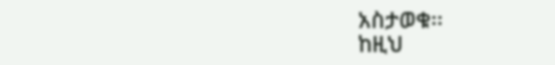አስታወቁ፡፡
ከዚህ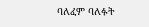ባለፈም ባለፉት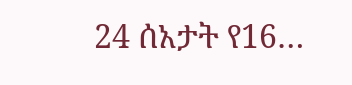24 ሰአታት የ16…